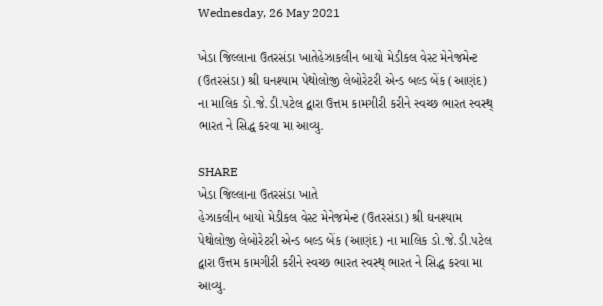Wednesday, 26 May 2021

ખેડા જિલ્લાના ઉતરસંડા ખાતેહેઝાકલીન બાયો મેડીકલ વેસ્ટ મેનેજમેન્ટ (ઉતરસંડા) શ્રી ઘનશ્યામ પેથોલોજી લેબોરેટરી એન્ડ બલ્ડ બેંક (આણંદ) ના માલિક ડો.જે.ડી.પટેલ દ્વારા ઉત્તમ કામગીરી કરીને સ્વચ્છ ભારત સ્વસ્થ્ ભારત ને સિદ્ધ કરવા મા આવ્યુ.

SHARE
ખેડા જિલ્લાના ઉતરસંડા ખાતે
હેઝાકલીન બાયો મેડીકલ વેસ્ટ મેનેજમેન્ટ (ઉતરસંડા) શ્રી ઘનશ્યામ પેથોલોજી લેબોરેટરી એન્ડ બલ્ડ બેંક (આણંદ) ના માલિક ડો.જે.ડી.પટેલ દ્વારા ઉત્તમ કામગીરી કરીને સ્વચ્છ ભારત સ્વસ્થ્ ભારત ને સિદ્ધ કરવા મા આવ્યુ.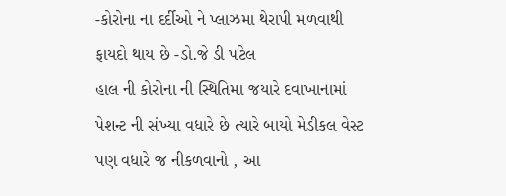-કોરોના ના દર્દીઓ ને પ્લાઝમા થેરાપી મળવાથી ફાયદો થાય છે -ડો.જે ડી પટેલ
હાલ ની કોરોના ની સ્થિતિમા જયારે દવાખાનામાં પેશન્ટ ની સંખ્યા વધારે છે ત્યારે બાયો મેડીકલ વેસ્ટ પણ વધારે જ નીકળવાનો , આ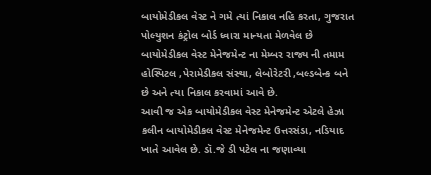બાયોમેડીકલ વેસ્ટ ને ગમે ત્યાં નિકાલ નહિ કરતા, ગુજરાત પોલ્યુશન કંટ્રોલ બોર્ડ ધ્વારા માન્યતા મેળવેલ છે બાયોમેડીકલ વેસ્ટ મેનેજમેન્ટ ના મેમ્બર રાજ્ય ની તમામ હોસ્પિટલ ,પેરામેડીકલ સંસ્થા, લેબોરેટરી ,બલ્ડબેન્ક બને છે અને ત્યા નિકાલ કરવામાં આવે છે.
આવી જ એક બાયોમેડીકલ વેસ્ટ મેનેજમેન્ટ એટલે હેઝા કલીન બાયોમેડીકલ વેસ્ટ મેનેજમેન્ટ ઉત્તરસંડા, નડિયાદ ખાતે આવેલ છે. ડૉ.જે ડી પટેલ ના જણાવ્યા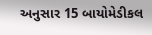અનુસાર 15 બાયોમેડીકલ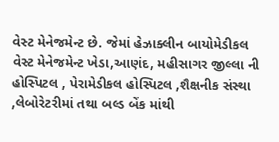વેસ્ટ મેનેજમેન્ટ છે. જેમાં હેઝાક્લીન બાયોમેડીકલ વેસ્ટ મેનેજમેન્ટ ખેડા,આણંદ, મહીસાગર જીલ્લા ની હોસ્પિટલ , પેરામેડીકલ હોસ્પિટલ ,શૈક્ષનીક સંસ્થા ,લેબોરેટરીમાં તથા બલ્ડ બેંક માંથી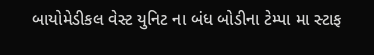બાયોમેડીકલ વેસ્ટ યુનિટ ના બંધ બોડીના ટેમ્પા મા સ્ટાફ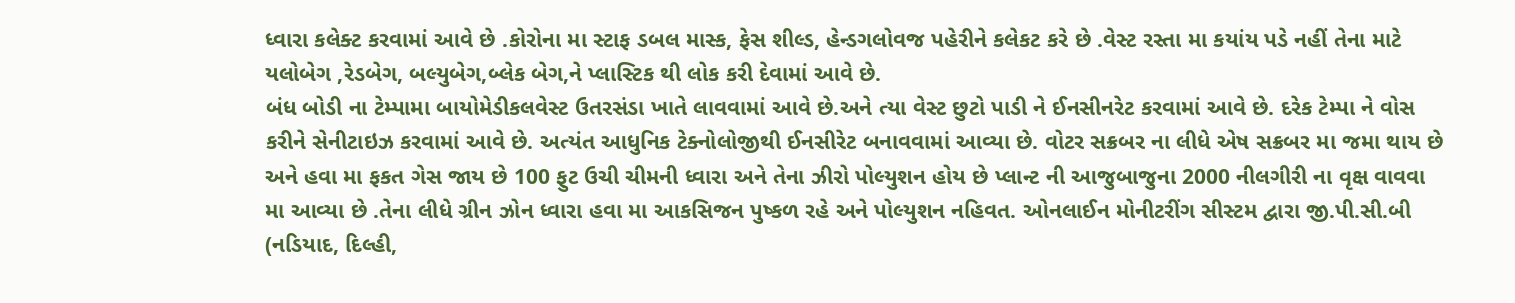ધ્વારા કલેક્ટ કરવામાં આવે છે .કોરોના મા સ્ટાફ ડબલ માસ્ક, ફેસ શીલ્ડ, હેન્ડગલોવજ પહેરીને કલેકટ કરે છે .વેસ્ટ રસ્તા મા કયાંય પડે નહીં તેના માટે યલોબેગ ,રેડબેગ, બલ્યુબેગ,બ્લેક બેગ,ને પ્લાસ્ટિક થી લોક કરી દેવામાં આવે છે.
બંધ બોડી ના ટેમ્પામા બાયોમેડીકલવેસ્ટ ઉતરસંડા ખાતે લાવવામાં આવે છે.અને ત્યા વેસ્ટ છુટો પાડી ને ઈનસીનરેટ કરવામાં આવે છે. દરેક ટેમ્પા ને વોસ કરીને સેનીટાઇઝ કરવામાં આવે છે. અત્યંત આધુનિક ટેક્નોલોજીથી ઈનસીરેટ બનાવવામાં આવ્યા છે. વોટર સક્રબર ના લીધે એષ સક્રબર મા જમા થાય છે અને હવા મા ફકત ગેસ જાય છે 100 ફુટ ઉચી ચીમની ધ્વારા અને તેના ઝીરો પોલ્યુશન હોય છે પ્લાન્ટ ની આજુબાજુના 2000 નીલગીરી ના વૃક્ષ વાવવા મા આવ્યા છે .તેના લીધે ગ્રીન ઝોન ધ્વારા હવા મા આકસિજન પુષ્કળ રહે અને પોલ્યુશન નહિવત. ઓનલાઈન મોનીટરીંગ સીસ્ટમ દ્વારા જી.પી.સી.બી (નડિયાદ, દિલ્હી,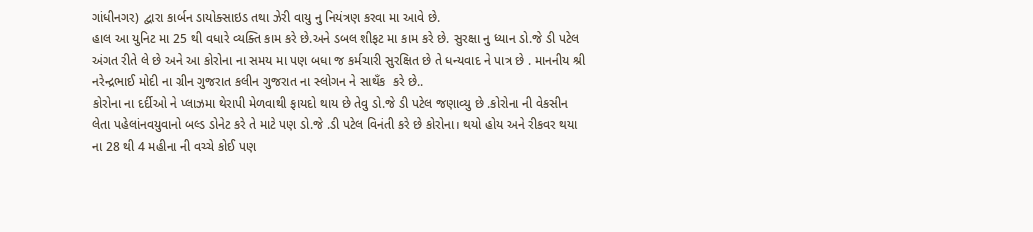ગાંધીનગર) દ્વારા કાર્બન ડાયોક્સાઇડ તથા ઝેરી વાયુ નુ નિયંત્રણ કરવા મા આવે છે.
હાલ આ યુનિટ મા 25 થી વધારે વ્યક્તિ કામ કરે છે.અને ડબલ શીફટ મા કામ કરે છે. સુરક્ષા નુ ધ્યાન ડો.જે ડી પટેલ અંગત રીતે લે છે અને આ કોરોના ના સમય મા પણ બધા જ કર્મચારી સુરક્ષિત છે તે ધન્યવાદ ને પાત્ર છે . માનનીય શ્રી નરેન્દ્રભાઈ મોદી ના ગ્રીન ગુજરાત કલીન ગુજરાત ના સ્લોગન ને સાથઁક  કરે છે..
કોરોના ના દર્દીઓ ને પ્લાઝમા થેરાપી મેળવાથી ફાયદો થાય છે તેવુ ડો.જે ડી પટેલ જણાવ્યુ છે .કોરોના ની વેકસીન લેતા પહેલાંનવયુવાનો બલ્ડ ડોનેટ કરે તે માટે પણ ડો.જે .ડી પટેલ વિનંતી કરે છે કોરોના। થયો હોય અને રીકવર થયા ના 28 થી 4 મહીના ની વચ્ચે કોઈ પણ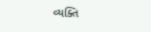વ્યક્તિ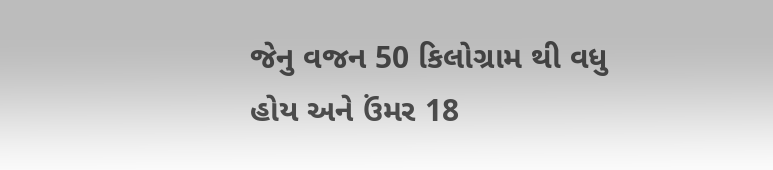જેનુ વજન 50 કિલોગ્રામ થી વધુ  હોય અને ઉંમર 18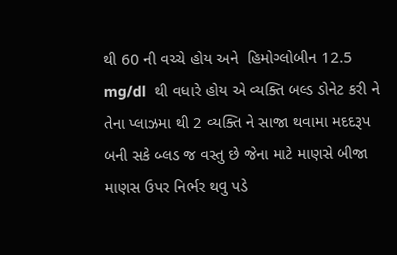થી 60 ની વચ્ચે હોય અને  હિમોગ્લોબીન 12.5   mg/dl  થી વધારે હોય એ વ્યક્તિ બલ્ડ ડોનેટ કરી ને તેના પ્લાઝમા થી 2 વ્યક્તિ ને સાજા થવામા મદદરૂપ બની સકે બ્લડ જ વસ્તુ છે જેના માટે માણસે બીજા માણસ ઉપર નિર્ભર થવુ પડે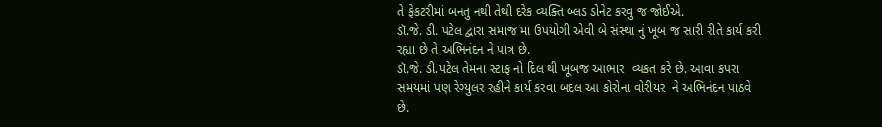તે ફેકટરીમાં બનતુ નથી તેથી દરેક વ્યક્તિ બ્લડ ડોનેટ કરવુ જ જોઈએ.
ડૉ.જે. ડી. પટેલ દ્વારા સમાજ મા ઉપયોગી એવી બે સંસ્થા નું ખૂબ જ સારી રીતે કાર્ય કરી રહ્યા છે તે અભિનંદન ને પાત્ર છે.
ડૉ.જે. ડી.પટેલ તેમના સ્ટાફ નો દિલ થી ખૂબજ આભાર  વ્યકત કરે છે. આવા કપરા સમયમાં પણ રેગ્યુલર રહીને કાર્ય કરવા બદલ આ કોરોના વોરીયર  ને અભિનંદન પાઠવે છે.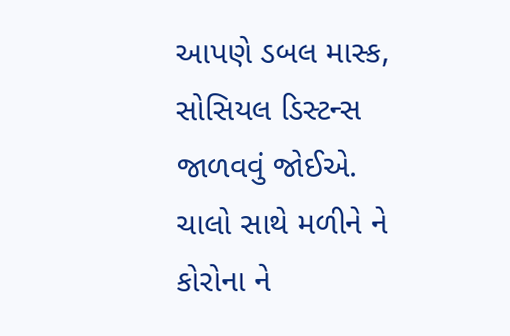આપણે ડબલ માસ્ક, સોસિયલ ડિસ્ટન્સ જાળવવું જોઈએ.
ચાલો સાથે મળીને ને કોરોના ને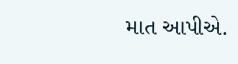માત આપીએ.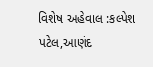વિશેષ અહેવાલ :કલ્પેશ પટેલ,આણંદ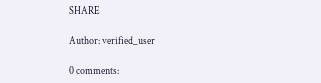SHARE

Author: verified_user

0 comments: